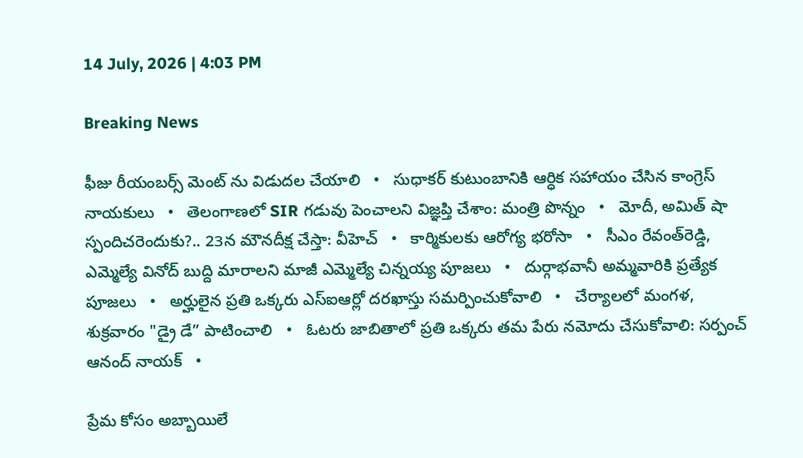14 July, 2026 | 4:03 PM

Breaking News

ఫీజు రీయంబర్స్ మెంట్ ను విడుదల చేయాలి   •   సుధాకర్ కుటుంబానికి ఆర్ధిక సహాయం చేసిన కాంగ్రెస్ నాయకులు   •   తెలంగాణలో SIR గడువు పెంచాలని విజ్ఞప్తి చేశాం: మంత్రి పొన్నం   •   మోదీ, అమిత్ షా స్పందిచరెందుకు?.. 23న మౌనదీక్ష చేస్తా: వీహెచ్   •   కార్మికులకు ఆరోగ్య భరోసా   •   సీఎం రేవంత్‌రెడ్డి, ఎమ్మెల్యే వినోద్ బుద్ది మారాలని మాజీ ఎమ్మెల్యే చిన్నయ్య పూజలు   •   దుర్గాభవానీ అమ్మవారికి ప్రత్యేక పూజలు   •   అర్హులైన ప్రతి ఒక్కరు ఎస్ఐఆర్లో దరఖాస్తు సమర్పించుకోవాలి   •   చేర్యాలలో మంగళ, శుక్రవారం "డ్రై డే” పాటించాలి   •   ఓటరు జాబితాలో ప్రతి ఒక్కరు తమ పేరు నమోదు చేసుకోవాలి: సర్పంచ్ ఆనంద్ నాయక్   •

ప్రేమ కోసం అబ్బాయిలే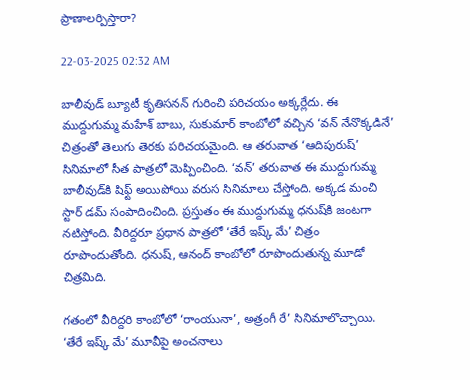ప్రాణాలర్పిస్తారా?

22-03-2025 02:32 AM

బాలీవుడ్ బ్యూటీ కృతిసనన్ గురించి పరిచయం అక్కర్లేదు. ఈ ముద్దుగుమ్మ మహేశ్ బాబు, సుకుమార్ కాంబోలో వచ్చిన ‘వన్ నేనొక్కడినే’ చిత్రంతో తెలుగు తెరకు పరిచయమైంది. ఆ తరువాత ‘ఆదిపురుష్’ సినిమాలో సీత పాత్రలో మెప్పించింది. ‘వన్’ తరువాత ఈ ముద్దుగుమ్మ బాలీవుడ్‌కి షిఫ్ట్ అయిపోయి వరుస సినిమాలు చేస్తోంది. అక్కడ మంచి స్టార్ డమ్ సంపాదించింది. ప్రస్తుతం ఈ ముద్దుగుమ్మ ధనుష్‌కి జంటగా నటిస్తోంది. వీరిద్దరూ ప్రధాన పాత్రలో ‘తేరే ఇష్క్ మే’ చిత్రం రూపొందుతోంది. ధనుష్, ఆనంద్ కాంబోలో రూపొందుతున్న మూడో చిత్రమిది.

గతంలో వీరిద్దరి కాంబోలో ‘రాంయునా’, అత్రంగీ రే’ సినిమాలొచ్చాయి. ‘తేరే ఇష్క్ మే’ మూవీపై అంచనాలు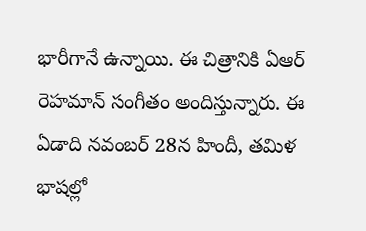భారీగానే ఉన్నాయి. ఈ చిత్రానికి ఏఆర్ రెహమాన్ సంగీతం అందిస్తున్నారు. ఈ ఏడాది నవంబర్ 28న హిందీ, తమిళ భాషల్లో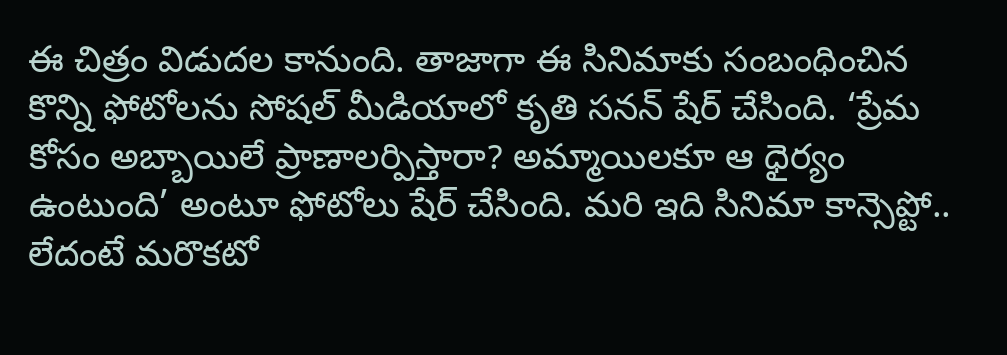ఈ చిత్రం విడుదల కానుంది. తాజాగా ఈ సినిమాకు సంబంధించిన కొన్ని ఫోటోలను సోషల్ మీడియాలో కృతి సనన్ షేర్ చేసింది. ‘ప్రేమ కోసం అబ్బాయిలే ప్రాణాలర్పిస్తారా? అమ్మాయిలకూ ఆ ధైర్యం ఉంటుంది’ అంటూ ఫోటోలు షేర్ చేసింది. మరి ఇది సినిమా కాన్సెప్టో.. లేదంటే మరొకటో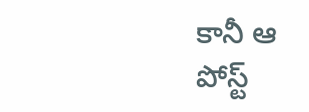కానీ ఆ పోస్ట్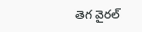తెగ వైరల్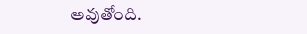అవుతోంది.